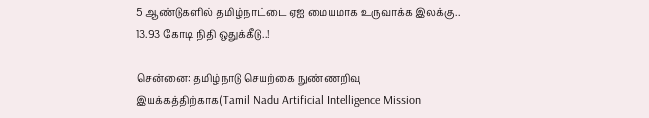5 ஆண்டுகளில் தமிழ்நாட்டை ஏஐ மையமாக உருவாக்க இலக்கு.. 13.93 கோடி நிதி ஒதுக்கீடு..!

சென்னை: தமிழ்நாடு செயற்கை நுண்ணறிவு இயக்கத்திற்காக(Tamil Nadu Artificial Intelligence Mission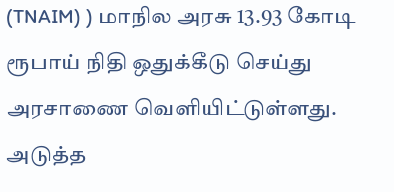(TNAIM) ) மாநில அரசு 13.93 கோடி ரூபாய் நிதி ஒதுக்கீடு செய்து அரசாணை வெளியிட்டுள்ளது. அடுத்த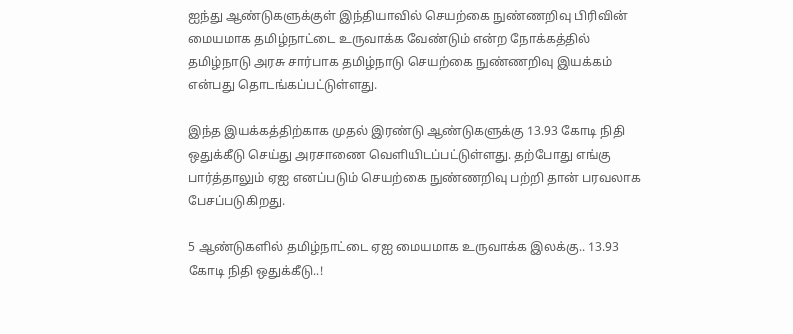ஐந்து ஆண்டுகளுக்குள் இந்தியாவில் செயற்கை நுண்ணறிவு பிரிவின் மையமாக தமிழ்நாட்டை உருவாக்க வேண்டும் என்ற நோக்கத்தில் தமிழ்நாடு அரசு சார்பாக தமிழ்நாடு செயற்கை நுண்ணறிவு இயக்கம் என்பது தொடங்கப்பட்டுள்ளது.

இந்த இயக்கத்திற்காக முதல் இரண்டு ஆண்டுகளுக்கு 13.93 கோடி நிதி ஒதுக்கீடு செய்து அரசாணை வெளியிடப்பட்டுள்ளது. தற்போது எங்கு பார்த்தாலும் ஏஐ எனப்படும் செயற்கை நுண்ணறிவு பற்றி தான் பரவலாக பேசப்படுகிறது.

5 ஆண்டுகளில் தமிழ்நாட்டை ஏஐ மையமாக உருவாக்க இலக்கு.. 13.93 கோடி நிதி ஒதுக்கீடு..!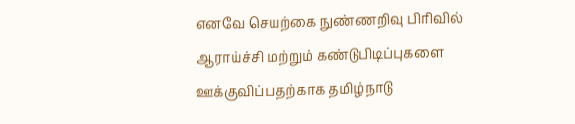எனவே செயற்கை நுண்ணறிவு பிரிவில் ஆராய்ச்சி மற்றும் கண்டுபிடிப்புகளை ஊக்குவிப்பதற்காக தமிழ்நாடு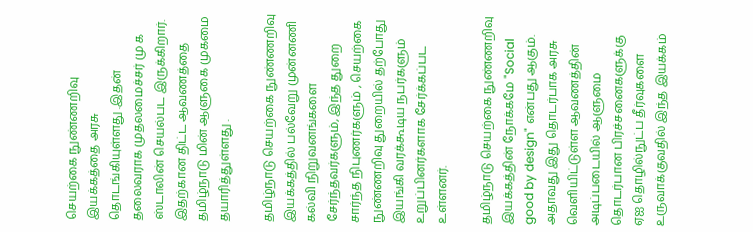செயற்கை நுண்ணறிவு இயக்கத்தை அரசு தொடங்கியுள்ளது .இதன் தலைவராக முதலமைச்சர் மு க ஸ்டாலின் செயல்பட இருக்கிறார். இதற்கான திட்ட ஆவணத்தை தமிழ்நாடு மின் ஆளுகை முகமை தயாரித்துள்ளது .

தமிழ்நாடு செயற்கை நுண்ணறிவு இயக்கத்தில் பல்வேறு முன்னணி கல்வி நிறுவனங்களை சேர்ந்தவர்களும், இந்த துறை சார்ந்த நிபுணர்களும் , செயற்கை நுண்ணறிவு துறையில் தற்போது இயங்கி வரக்கூடிய நபர்களும் உறுப்பினர்களாக சேர்க்கப்பட உள்ளனர்.

தமிழ்நாடு செயற்கை நுண்ணறிவு இயக்கத்தின் நோக்கமே "Social good by design" என்பது ஆகும். அதாவது இது தொடர்பாக அரசு வெளியிட்டுள்ள ஆவணத்தின் அடிப்படையில் ஆளுமை தொடர்பான பிரச்சனைகளுக்கு ஏஐ தொழில்நுட்ப தீர்வுகளை உருவாக்குவதில் இந்த இயக்கம்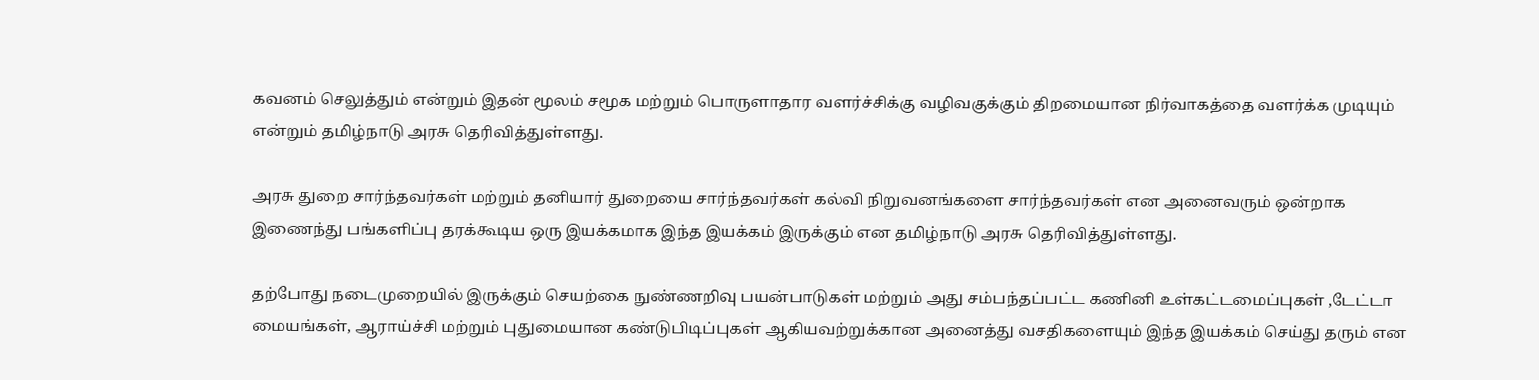கவனம் செலுத்தும் என்றும் இதன் மூலம் சமூக மற்றும் பொருளாதார வளர்ச்சிக்கு வழிவகுக்கும் திறமையான நிர்வாகத்தை வளர்க்க முடியும் என்றும் தமிழ்நாடு அரசு தெரிவித்துள்ளது.

அரசு துறை சார்ந்தவர்கள் மற்றும் தனியார் துறையை சார்ந்தவர்கள் கல்வி நிறுவனங்களை சார்ந்தவர்கள் என அனைவரும் ஒன்றாக இணைந்து பங்களிப்பு தரக்கூடிய ஒரு இயக்கமாக இந்த இயக்கம் இருக்கும் என தமிழ்நாடு அரசு தெரிவித்துள்ளது.

தற்போது நடைமுறையில் இருக்கும் செயற்கை நுண்ணறிவு பயன்பாடுகள் மற்றும் அது சம்பந்தப்பட்ட கணினி உள்கட்டமைப்புகள் ,டேட்டா மையங்கள், ஆராய்ச்சி மற்றும் புதுமையான கண்டுபிடிப்புகள் ஆகியவற்றுக்கான அனைத்து வசதிகளையும் இந்த இயக்கம் செய்து தரும் என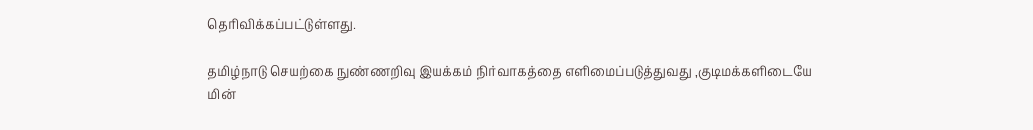தெரிவிக்கப்பட்டுள்ளது.

தமிழ்நாடு செயற்கை நுண்ணறிவு இயக்கம் நிர்வாகத்தை எளிமைப்படுத்துவது ,குடிமக்களிடையே மின்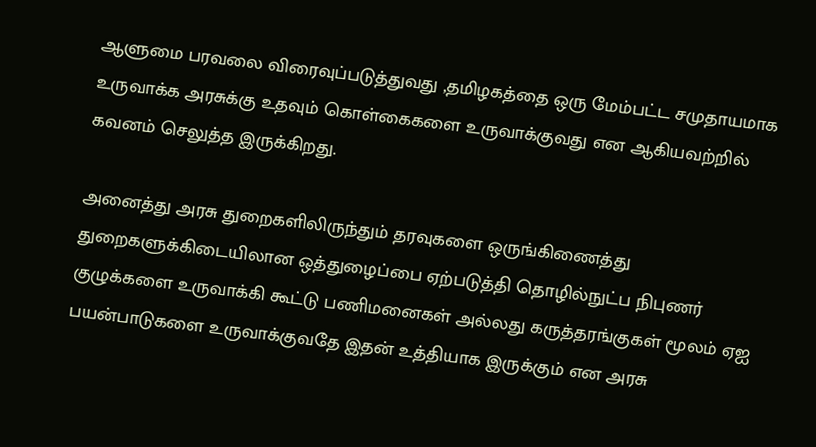ஆளுமை பரவலை விரைவுப்படுத்துவது ,தமிழகத்தை ஒரு மேம்பட்ட சமுதாயமாக உருவாக்க அரசுக்கு உதவும் கொள்கைகளை உருவாக்குவது என ஆகியவற்றில் கவனம் செலுத்த இருக்கிறது.

அனைத்து அரசு துறைகளிலிருந்தும் தரவுகளை ஒருங்கிணைத்து துறைகளுக்கிடையிலான ஒத்துழைப்பை ஏற்படுத்தி தொழில்நுட்ப நிபுணர் குழுக்களை உருவாக்கி கூட்டு பணிமனைகள் அல்லது கருத்தரங்குகள் மூலம் ஏஐ பயன்பாடுகளை உருவாக்குவதே இதன் உத்தியாக இருக்கும் என அரசு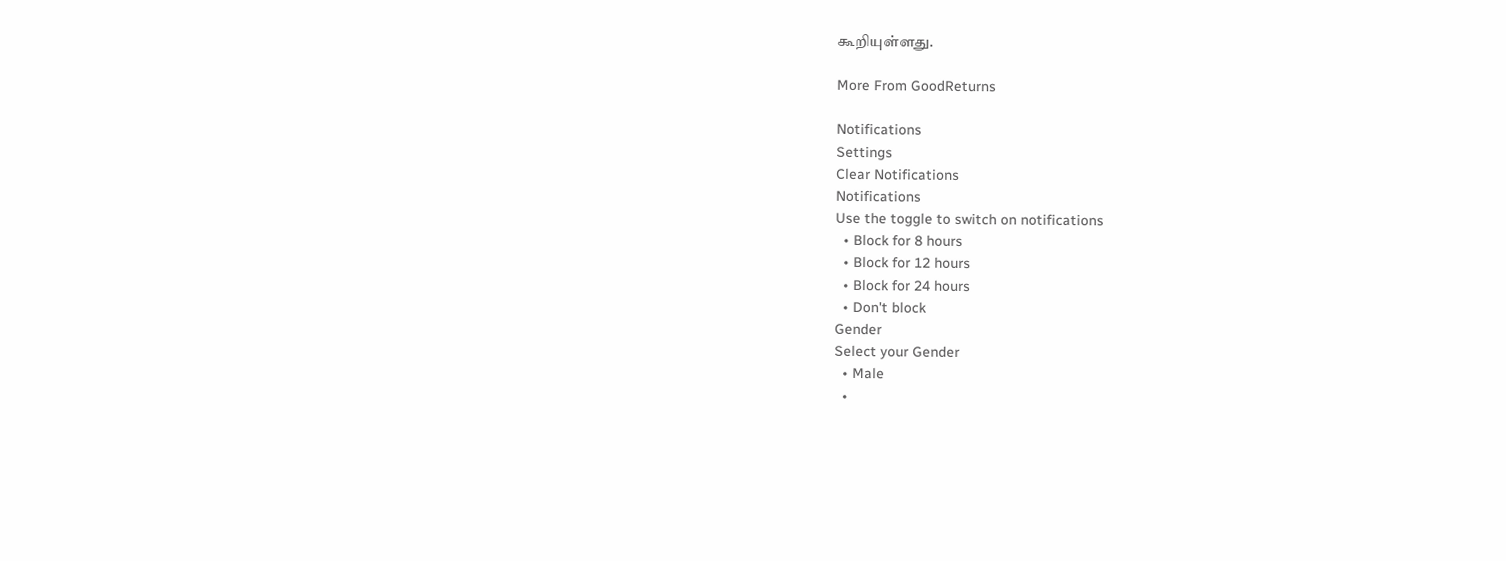கூறியுள்ளது.

More From GoodReturns

Notifications
Settings
Clear Notifications
Notifications
Use the toggle to switch on notifications
  • Block for 8 hours
  • Block for 12 hours
  • Block for 24 hours
  • Don't block
Gender
Select your Gender
  • Male
  •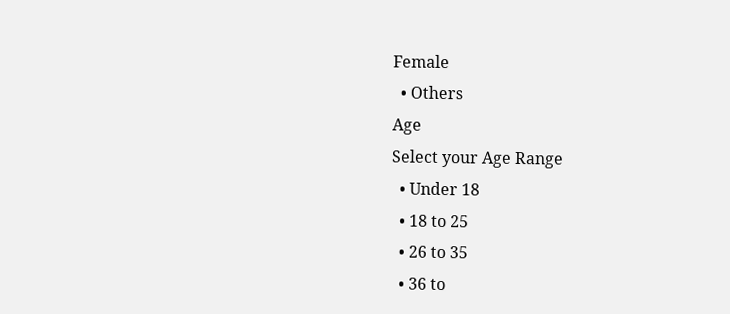Female
  • Others
Age
Select your Age Range
  • Under 18
  • 18 to 25
  • 26 to 35
  • 36 to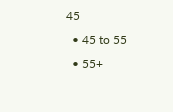45
  • 45 to 55
  • 55+